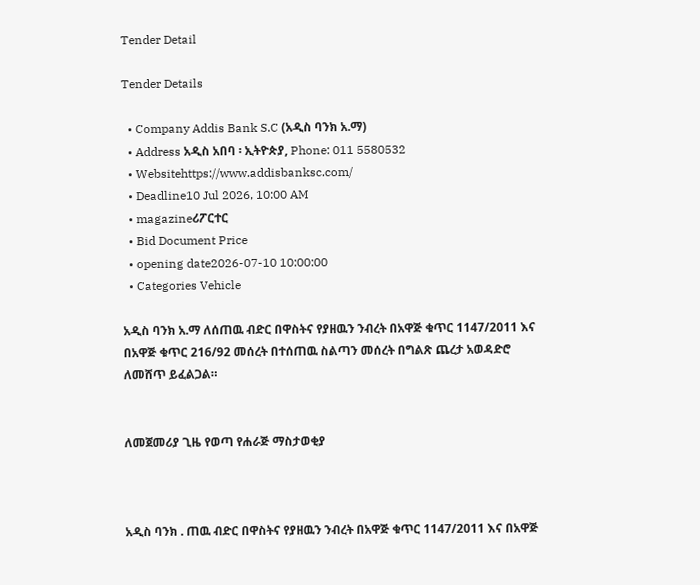Tender Detail

Tender Details

  • Company Addis Bank S.C (አዲስ ባንክ አ.ማ)
  • Address አዲስ አበባ ፡ ኢትዮጵያ, Phone: 011 5580532
  • Websitehttps://www.addisbanksc.com/
  • Deadline10 Jul 2026, 10:00 AM
  • magazineሪፖርተር
  • Bid Document Price
  • opening date2026-07-10 10:00:00
  • Categories Vehicle

አዲስ ባንክ አ.ማ ለሰጠዉ ብድር በዋስትና የያዘዉን ንብረት በአዋጅ ቁጥር 1147/2011 እና በአዋጅ ቁጥር 216/92 መሰረት በተሰጠዉ ስልጣን መሰረት በግልጽ ጨረታ አወዳድሮ ለመሸጥ ይፈልጋል።


ለመጀመሪያ ጊዜ የወጣ የሐራጅ ማስታወቂያ



አዲስ ባንክ . ጠዉ ብድር በዋስትና የያዘዉን ንብረት በአዋጅ ቁጥር 1147/2011 እና በአዋጅ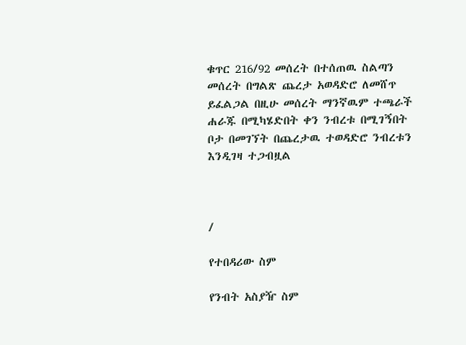ቁጥር 216/92 መሰረት በተሰጠዉ ስልጣን መሰረት በግልጽ ጨረታ አወዳድሮ ለመሸጥ ይፈልጋል በዚሁ መሰረት ማንኛዉም ተጫራች ሐራጁ በሚካሄድበት ቀን ንብረቱ በሚገኝበት ቦታ በመገኘት በጨረታዉ ተወዳድሮ ንብረቱን እንዲገዛ ተጋብዟል



/

የተበዳሪው ስም

የንብት አስያዥ ስም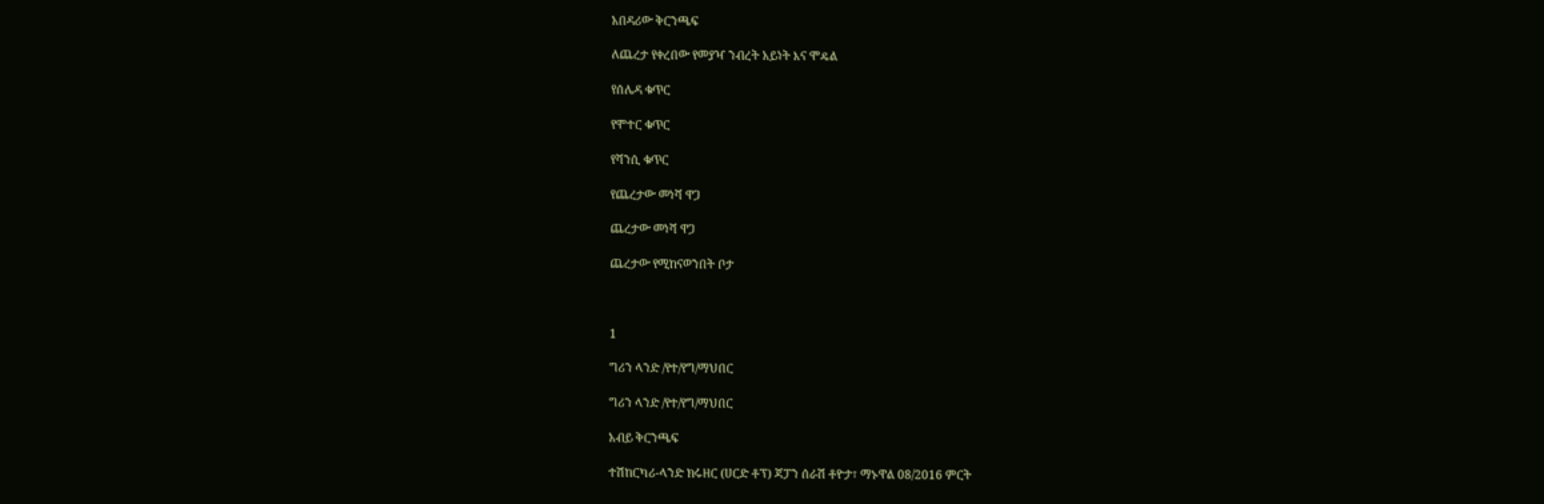አበዳሪው ቅርንጫፍ

ለጨረታ የቀረበው የመያዣ ንብረት አይነት እና ሞዴል

የሰሌዳ ቁጥር

የሞተር ቁጥር

የሻንሲ ቁጥር

የጨረታው መነሻ ዋጋ

ጨረታው መነሻ ዋጋ

ጨረታው የሚከናወንበት ቦታ



1

ግሪን ላንድ /የተ/የግ/ማህበር

ግሪን ላንድ /የተ/የግ/ማህበር

አብይ ቅርንጫፍ

ተሽከርካሪ-ላንድ ክሩዘር (ሀርድ ቶፕ) ጃፓን ሰራሽ ቶዮታ፣ ማኑዋል 08/2016 ምርት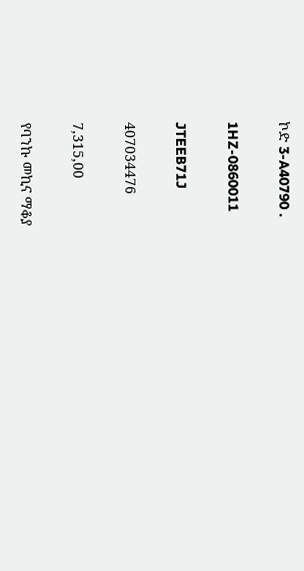ኮድ 3-A40790 .

1HZ-0860011

JTEEB71J

407034476

7,315,00

የባንኩ መኪና ማቆያ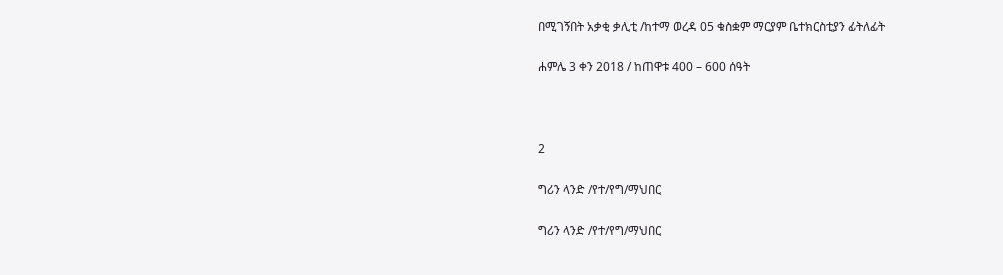በሚገኝበት አቃቂ ቃሊቲ /ከተማ ወረዳ 05 ቁስቋም ማርያም ቤተክርስቲያን ፊትለፊት

ሐምሌ 3 ቀን 2018 / ከጠዋቱ 400 – 600 ሰዓት



2

ግሪን ላንድ /የተ/የግ/ማህበር

ግሪን ላንድ /የተ/የግ/ማህበር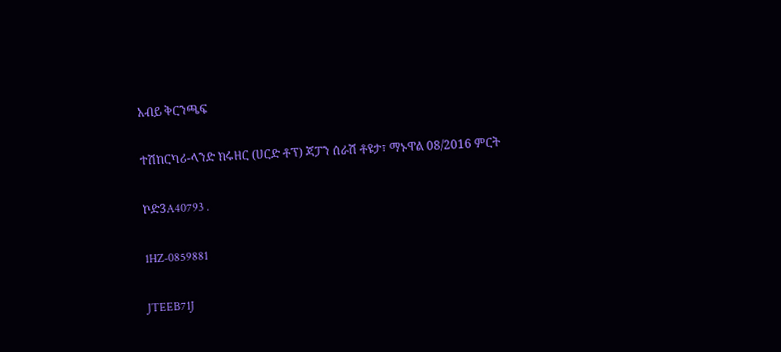አብይ ቅርንጫፍ

ተሽከርካሪ-ላንድ ክሩዘር (ሀርድ ቶፕ) ጃፓን ሰራሽ ቶዩታ፣ ማኑዋል 08/2016 ምርት

ኮድ3A40793 .

1HZ-0859881

JTEEB71J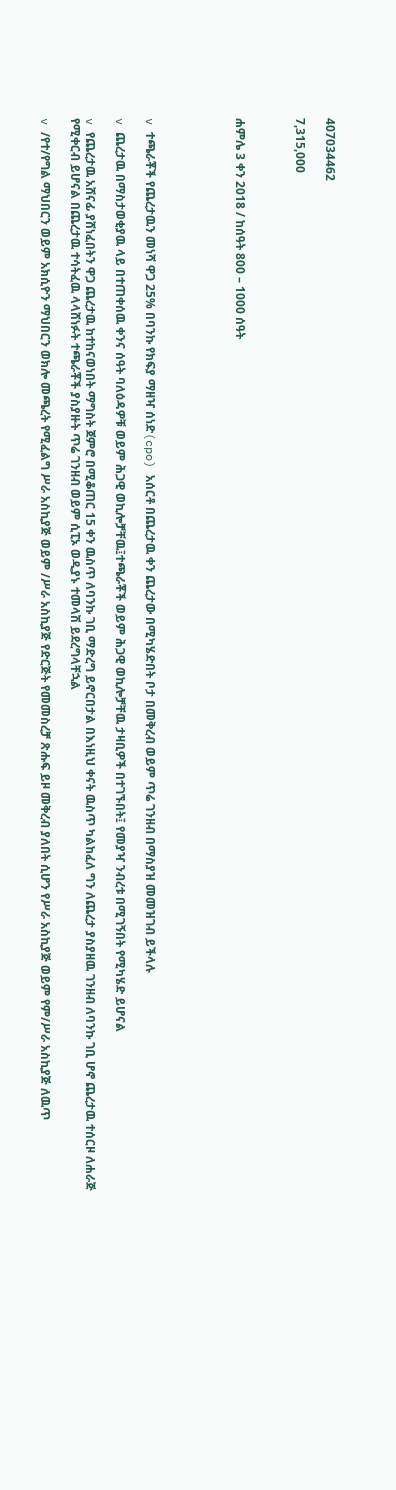407034462

7,315,000



ሐምሌ 3 ቀን 2018 / ከሰዓት 800 – 1000 ሰዓት





v ተጫራቾች የጨረታዉን መነሻ ዋጋ 25% በባንኩ የክፍያ ማዘዣ ሰነድ(cpo) አሰርቶ በጨረታዉ ቀን ጨረታው በሚካሄድበት ቦታ በመቅረብ ወይም ጥሬ ገንዘብ በማስያዝ መመዝገብ ይችላሉ

v ጨረታዉ በማስታወቂያዉ ላይ በተጠቀሰዉ ቀንና ሰዓት ባለዕዳዎቹ ወይም ሕጋዊ ወኪሎቻቸዉ፤ተጫራቾች ወይም ሕጋዊ ወኪሎቻቸዉ ታዛቢዎች በተገኙበት፤ የመያዣ ንብረቱ በሚገኝበት የሚካሄድ ይሆናል

v የጨረታዉ አሸናፊ ያሸነፈበትን ዋጋ ጨረታዉ ከተከናወነበት ማግስት ጀምሮ በሚቆጠር 15 ቀን ዉስጥ ለባንኩ ገቢ ማድረግ ይኖርበታል በእነዚህ ቀናት ዉስጥ ካልከፈለ ግን ለጨረታ ያስያዘዉ ገንዘብ ለባንኩ ገቢ ሆኖ ጨረታዉ ተሰርዞ ለሐራጅ የሚቀርብ ይሆናል በጨረታዉ ተሳትፈዉ ላላሸነፉት ተጫራቾች ያስያዙት ጥሬ ገንዘብ ወይም ሲፒኦ ወዲያኑ ተመላሽ ይደረግላቸኋል

v /የተ/የግል ማህበርን ወይም አክሲዮን ማህበርን ወክሎ መጫረት የሚፈልግ ሥራ አስኪያጅ ወይም /ሥራ አስኪያጅ የድርጅት የመመስረቻ ጽሑፍ ይዞ መቅረብ ያለበት ሲሆን የሥራ አስኪያጅ ወይም የም/ሥራ አስኪያጅ ለዉጥ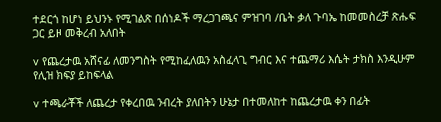ተደርጎ ከሆነ ይህንኑ የሚገልጽ በሰነዶች ማረጋገጫና ምዝገባ /ቤት ቃለ ጉባኤ ከመመስረቻ ጽሑፍ ጋር ይዞ መቅረብ አለበት

v የጨረታዉ አሸናፊ ለመንግስት የሚከፈለዉን አስፈላጊ ግብር እና ተጨማሪ እሴት ታክስ እንዲሁም የሊዝ ክፍያ ይከፍላል

v ተጫራቾች ለጨረታ የቀረበዉ ንብረት ያለበትን ሁኔታ በተመለከተ ከጨረታዉ ቀን በፊት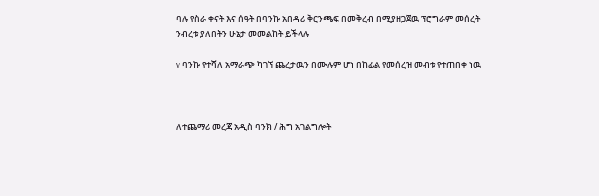ባሉ የስራ ቀናት እና ሰዓት በባንኩ አበዳሪ ቅርንጫፍ በመቅረብ በሚያዘጋጀዉ ፕሮግራም መሰረት ንብረቱ ያለበትን ሁኔታ መመልከት ይችላሉ

v ባንኩ የተሻለ አማራጭ ካገኘ ጨረታዉን በሙሉም ሆነ በከፊል የመሰረዝ መብቱ የተጠበቀ ነዉ



ለተጨማሪ መረጃ አዲስ ባንክ / ሕግ አገልግሎት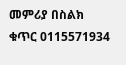መምሪያ በስልክ ቁጥር 0115571934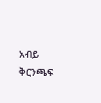አብይ ቅርንጫፍ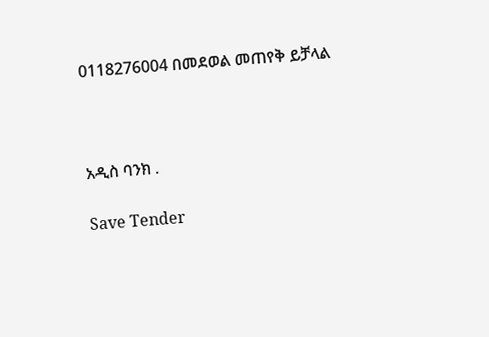0118276004 በመደወል መጠየቅ ይቻላል



አዲስ ባንክ .

Save Tender